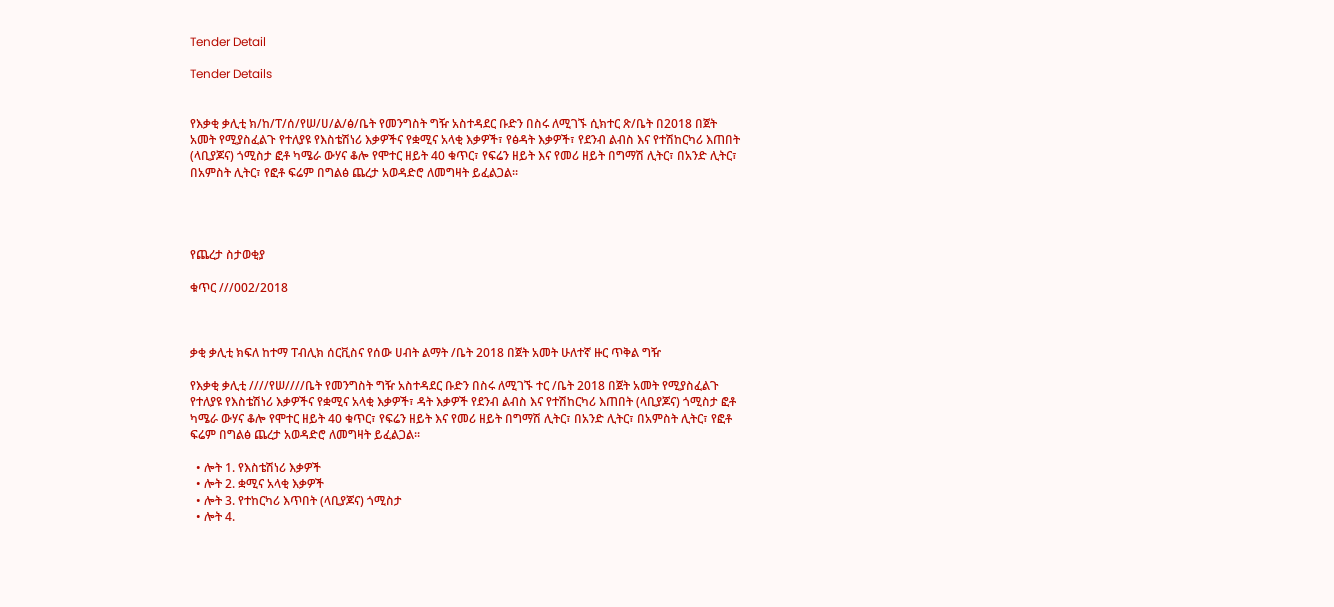Tender Detail

Tender Details


የእቃቂ ቃሊቲ ክ/ከ/ፐ/ሰ/የሠ/ሀ/ል/ፅ/ቤት የመንግስት ግዥ አስተዳደር ቡድን በስሩ ለሚገኙ ሲክተር ጽ/ቤት በ2018 በጀት አመት የሚያስፈልጉ የተለያዩ የእስቴሽነሪ እቃዎችና የቋሚና አላቂ እቃዎች፣ የፅዳት እቃዎች፣ የደንብ ልብስ እና የተሽከርካሪ እጠበት (ላቢያጆና) ጎሚስታ ፎቶ ካሜራ ውሃና ቆሎ የሞተር ዘይት 40 ቁጥር፣ የፍሬን ዘይት እና የመሪ ዘይት በግማሽ ሊትር፣ በአንድ ሊትር፣ በአምስት ሊትር፣ የፎቶ ፍሬም በግልፅ ጨረታ አወዳድሮ ለመግዛት ይፈልጋል፡፡




የጨረታ ስታወቂያ

ቁጥር ///002/2018



ቃቂ ቃሊቲ ክፍለ ከተማ ፐብሊክ ሰርቪስና የሰው ሀብት ልማት /ቤት 2018 በጀት አመት ሁለተኛ ዙር ጥቅል ግዥ

የእቃቂ ቃሊቲ ////የሠ////ቤት የመንግስት ግዥ አስተዳደር ቡድን በስሩ ለሚገኙ ተር /ቤት 2018 በጀት አመት የሚያስፈልጉ የተለያዩ የእስቴሽነሪ እቃዎችና የቋሚና አላቂ እቃዎች፣ ዳት እቃዎች የደንብ ልብስ እና የተሽከርካሪ እጠበት (ላቢያጆና) ጎሚስታ ፎቶ ካሜራ ውሃና ቆሎ የሞተር ዘይት 40 ቁጥር፣ የፍሬን ዘይት እና የመሪ ዘይት በግማሽ ሊትር፣ በአንድ ሊትር፣ በአምስት ሊትር፣ የፎቶ ፍሬም በግልፅ ጨረታ አወዳድሮ ለመግዛት ይፈልጋል፡፡

  • ሎት 1. የእስቴሽነሪ እቃዎች
  • ሎት 2. ቋሚና አላቂ እቃዎች
  • ሎት 3. የተከርካሪ እጥበት (ላቢያጆና) ጎሚስታ
  • ሎት 4.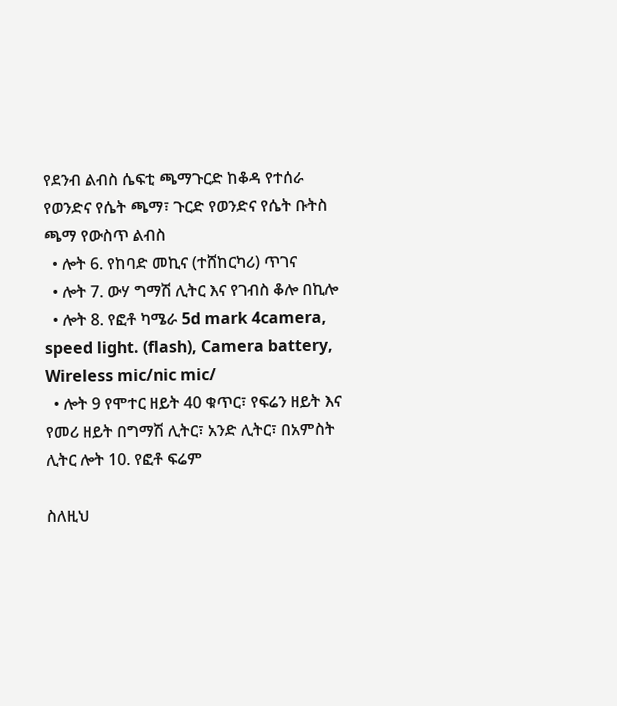የደንብ ልብስ ሴፍቲ ጫማጉርድ ከቆዳ የተሰራ የወንድና የሴት ጫማ፣ ጉርድ የወንድና የሴት ቡትስ ጫማ የውስጥ ልብስ
  • ሎት 6. የከባድ መኪና (ተሸከርካሪ) ጥገና
  • ሎት 7. ውሃ ግማሽ ሊትር እና የገብስ ቆሎ በኪሎ
  • ሎት 8. የፎቶ ካሜራ 5d mark 4camera, speed light. (flash), Camera battery, Wireless mic/nic mic/
  • ሎት 9 የሞተር ዘይት 40 ቁጥር፣ የፍሬን ዘይት እና የመሪ ዘይት በግማሽ ሊትር፣ አንድ ሊትር፣ በአምስት ሊትር ሎት 10. የፎቶ ፍሬም

ስለዚህ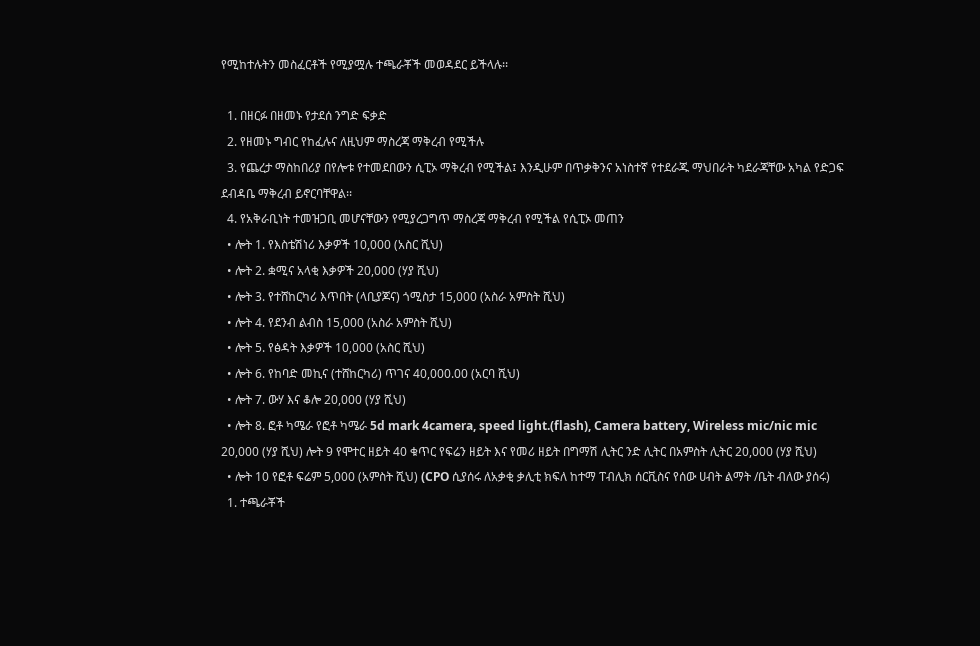የሚከተሉትን መስፈርቶች የሚያሟሉ ተጫራቾች መወዳደር ይችላሉ፡፡

  1. በዘርፉ በዘመኑ የታደሰ ንግድ ፍቃድ
  2. የዘመኑ ግብር የከፈሉና ለዚህም ማስረጃ ማቅረብ የሚችሉ
  3. የጨረታ ማስከበሪያ በየሎቱ የተመደበውን ሲፒኦ ማቅረብ የሚችል፤ እንዲሁም በጥቃቅንና አነስተኛ የተደራጁ ማህበራት ካደራጃቸው አካል የድጋፍ ደብዳቤ ማቅረብ ይኖርባቸዋል፡፡
  4. የአቅራቢነት ተመዝጋቢ መሆናቸውን የሚያረጋግጥ ማስረጃ ማቅረብ የሚችል የሲፒኦ መጠን
  • ሎት 1. የእስቴሽነሪ እቃዎች 10,000 (አስር ሺህ)
  • ሎት 2. ቋሚና አላቂ እቃዎች 20,000 (ሃያ ሺህ)
  • ሎት 3. የተሸከርካሪ እጥበት (ላቢያጆና) ጎሚስታ 15,000 (አስራ አምስት ሺህ)
  • ሎት 4. የደንብ ልብስ 15,000 (አስራ አምስት ሺህ)
  • ሎት 5. የፅዳት እቃዎች 10,000 (አስር ሺህ)
  • ሎት 6. የከባድ መኪና (ተሸከርካሪ) ጥገና 40,000.00 (አርባ ሺህ)
  • ሎት 7. ውሃ እና ቆሎ 20,000 (ሃያ ሺህ)
  • ሎት 8. ፎቶ ካሜራ የፎቶ ካሜራ 5d mark 4camera, speed light.(flash), Camera battery, Wireless mic/nic mic 20,000 (ሃያ ሺህ) ሎት 9 የሞተር ዘይት 40 ቁጥር የፍሬን ዘይት እና የመሪ ዘይት በግማሽ ሊትር ንድ ሊትር በአምስት ሊትር 20,000 (ሃያ ሺህ)
  • ሎት 10 የፎቶ ፍሬም 5,000 (አምስት ሺህ) (CPO ሲያሰሩ ለአቃቂ ቃሊቲ ክፍለ ከተማ ፐብሊክ ሰርቪስና የሰው ሀብት ልማት /ቤት ብለው ያሰሩ)
  1. ተጫራቾች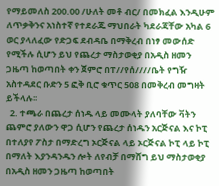የማይመለስ 200.00 /ሁለት መቶ ብር/ በመክፈል እንዲሁም ለጥቃቅንና አነስተኛ የተደራጁ ማህበራት ካደራጃቸው አካል 6 ወር ያላለፈው የድጋፍ ደብዳቤ በማቅረብ በነፃ መውሰድ የሚችሉ ሲሆን ይህ የጨረታ ማስታወቂያ በአዲስ ዘመን ጋዜጣ ከወጣበት ቀን ጀምሮ በፐ//የሰ////ቤት የግዥ አስተዳደር ቡድን 5 ፎቅ ቢሮ ቁጥር 508 በመቅረብ መግዛት ይችላሉ፡፡
  2. ተጫራ በጨረታ ሰነዱ ላይ መሙላት ያለባቸው ቫትን ጨምሮ ያለውን ዋጋ ሲሆን የጨረታ ሰነዱን አርጅናል እና ኮፒ በተለያየ ፖስታ በማድረግ ኦርጅናል ላይ ኦርጅናል ኮፒ ላይ ኮፒ በማለት እያንዳንዱን ሎት ለየብቻ በማሸግ ይህ ማስታወቂያ በአዲስ ዘመን ጋዜጣ ከወጣበት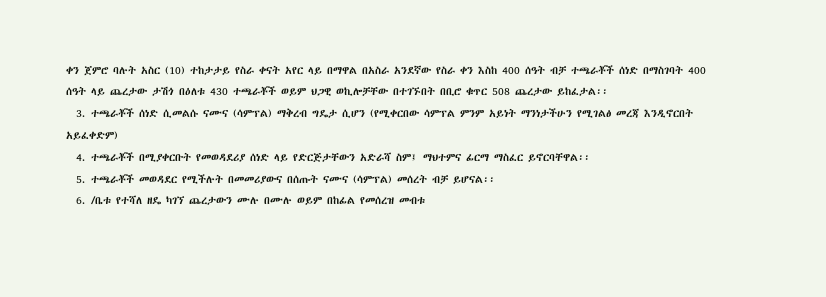ቀን ጀምሮ ባሉት አስር (10) ተከታታይ የስራ ቀናት አየር ላይ በማዋል በአስራ አንደኛው የስራ ቀን እስከ 400 ሰዓት ብቻ ተጫራቾች ሰነድ በማስገባት 400 ሰዓት ላይ ጨረታው ታሽጎ በዕለቱ 430 ተጫራቾች ወይም ህጋዊ ወኪሎቻቸው በተገኙበት በቢሮ ቁጥር 508 ጨረታው ይከፈታል፡፡
  3. ተጫራቾች ሰነድ ሲመልሱ ናሙና (ሳምፕል) ማቅረብ ግዴታ ሲሆን (የሚቀርበው ሳምፕል ምንም አይነት ማንነታችሁን የሚገልፅ መረጃ እንዲኖርበት አይፈቀድም)
  4. ተጫራቾች በሚያቀርቡት የመወዳደሪያ ሰነድ ላይ የድርጅታቸውን አድራሻ ስም፤ ማህተምና ፊርማ ማስፈር ይኖርባቸዋል፡፡
  5. ተጫራቾች መወዳደር የሚችሉት በመመሪያውና በሰጡት ናሙና (ሳምፕል) መሰረት ብቻ ይሆናል፡፡
  6. /ቤቱ የተሻለ ዘዴ ካገኘ ጨረታውን ሙሉ በሙሉ ወይም በከፊል የመሰረዝ መብቱ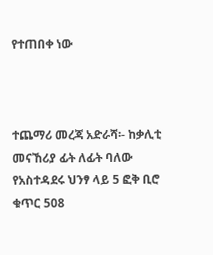የተጠበቀ ነው



ተጨማሪ መረጃ አድራሻ፡- ከቃሊቲ መናኸሪያ ፊት ለፊት ባለው የአስተዳደሩ ህንፃ ላይ 5 ፎቅ ቢሮ ቁጥር 508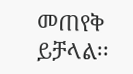መጠየቅ ይቻላል፡፡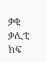ቃቂ ቃሊቲ ክፍ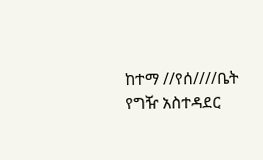ከተማ //የሰ////ቤት የግዥ አስተዳደር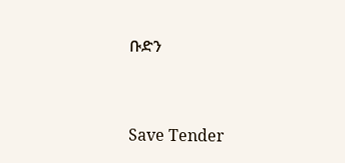ቡድን



Save Tender